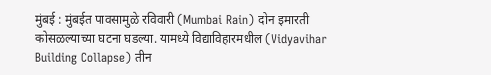मुंबई : मुंबईत पावसामुळे रविवारी (Mumbai Rain) दोन इमारती कोसळल्याच्या घटना घडल्या. यामध्ये विद्याविहारमधील (Vidyavihar Building Collapse) तीन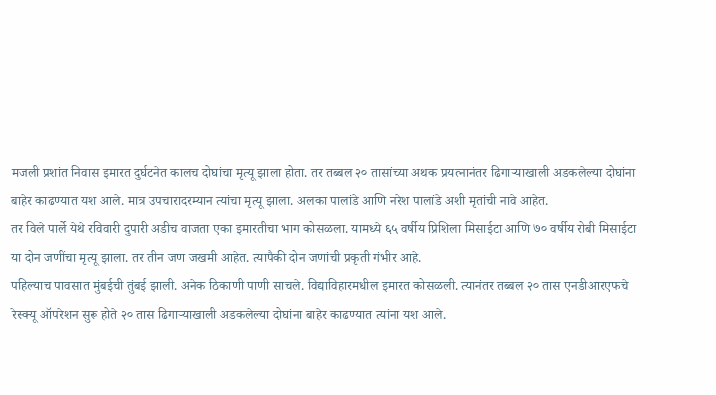मजली प्रशांत निवास इमारत दुर्घटनेत कालच दोघांचा मृत्यू झाला होता. तर तब्बल २० तासांच्या अथक प्रयत्नानंतर ढिगाऱ्याखाली अडकलेल्या दोघांना बाहेर काढण्यात यश आले. मात्र उपचारादरम्यान त्यांचा मृत्यू झाला. अलका पालांडे आणि नरेश पालांडे अशी मृतांची नावे आहेत.
तर विले पार्ले येथे रविवारी दुपारी अडीच वाजता एका इमारतीचा भाग कोसळला. यामध्ये ६५ वर्षीय प्रिशिला मिसाईटा आणि ७० वर्षीय रोबी मिसाईटा या दोन जणींचा मृत्यू झाला. तर तीन जण जखमी आहेत. त्यापैकी दोन जणांची प्रकृती गंभीर आहे.
पहिल्याच पावसात मुंबईची तुंबई झाली. अनेक ठिकाणी पाणी साचले. विद्याविहारमधील इमारत कोसळली. त्यानंतर तब्बल २० तास एनडीआरएफचे रेस्क्यू ऑपरेशन सुरू होते २० तास ढिगाऱ्याखाली अडकलेल्या दोघांना बाहेर काढण्यात त्यांना यश आले.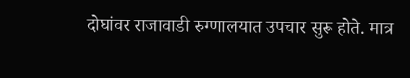दोघांवर राजावाडी रुग्णालयात उपचार सुरू होते. मात्र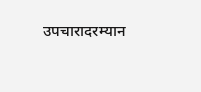उपचारादरम्यान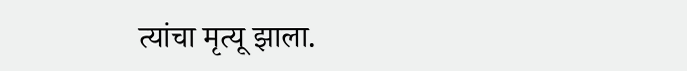त्यांचा मृत्यू झाला.